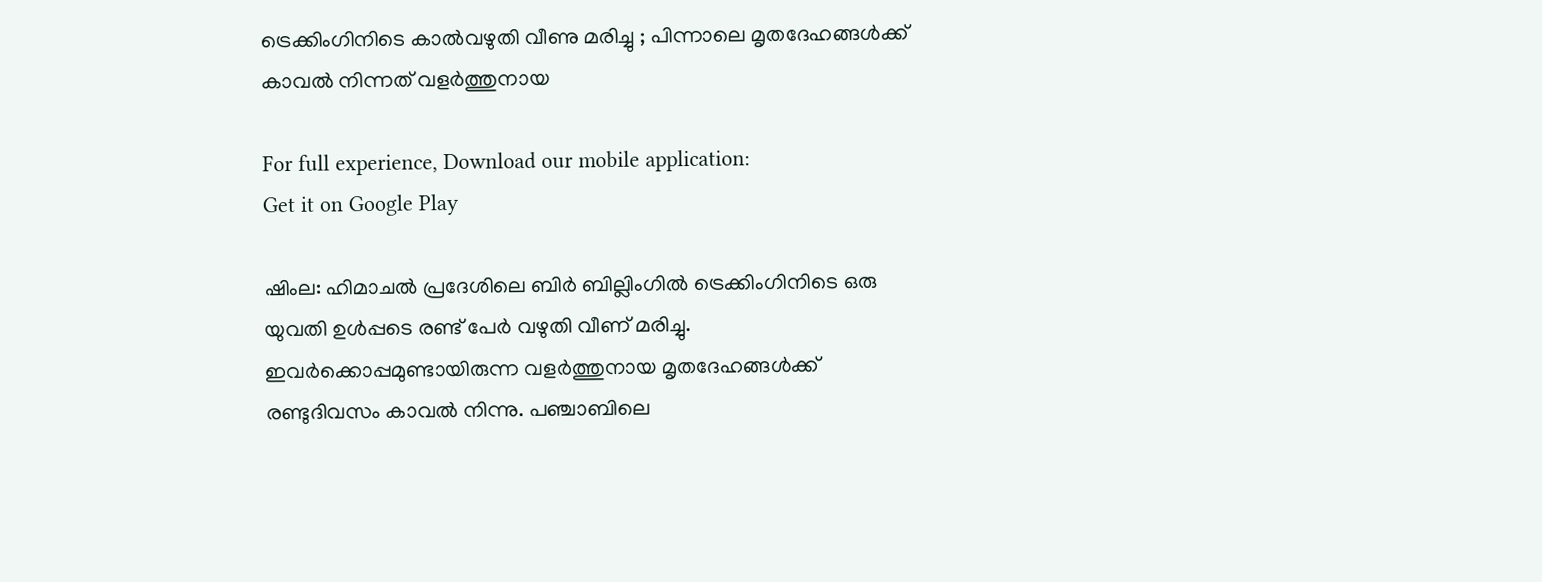ട്രെക്കിംഗിനിടെ കാൽവഴുതി വീണു മരിച്ചു ; പിന്നാലെ മൃതദേഹങ്ങൾക്ക് കാവൽ നിന്നത് വളർത്തുനായ

For full experience, Download our mobile application:
Get it on Google Play

ഷിംല: ഹിമാചൽ പ്രദേശിലെ ബിർ ബില്ലിംഗിൽ ട്രെക്കിംഗിനിടെ ഒരു യുവതി ഉൾപ്പടെ രണ്ട് പേർ വഴുതി വീണ് മരിച്ചു. ഇവർക്കൊപ്പമുണ്ടായിരുന്ന വളർത്തുനായ മൃതദേഹങ്ങൾക്ക് രണ്ടുദിവസം കാവൽ നിന്നു. പഞ്ചാബിലെ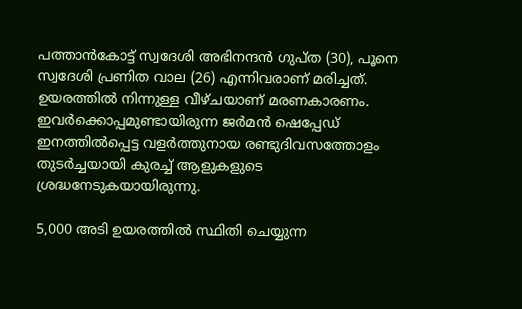പത്താൻകോട്ട് സ്വദേശി അഭിനന്ദൻ ഗുപ്ത (30), പൂനെ സ്വദേശി പ്രണിത വാല (26) എന്നിവരാണ് മരിച്ചത്. ഉയരത്തിൽ നിന്നുള്ള വീഴ്ചയാണ് മരണകാരണം. ഇവർക്കൊപ്പമുണ്ടായിരുന്ന ജർമൻ ഷെപ്പേഡ് ഇനത്തിൽപ്പെട്ട വളർത്തുനായ രണ്ടുദിവസത്തോളം തുടർച്ചയായി കുരച്ച് ആളുകളുടെ ശ്രദ്ധനേടുകയായിരുന്നു.

5,000 അടി ഉയരത്തിൽ സ്ഥിതി ചെയ്യുന്ന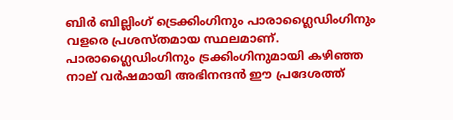ബിർ ബില്ലിംഗ് ട്രെക്കിംഗിനും പാരാഗ്ലൈഡിംഗിനും വളരെ പ്രശസ്തമായ സ്ഥലമാണ്. പാരാഗ്ലൈഡിംഗിനും ട്രക്കിംഗിനുമായി കഴിഞ്ഞ നാല് വർഷമായി അഭിനന്ദൻ ഈ പ്രദേശത്ത്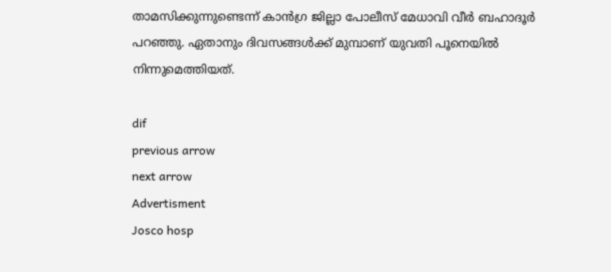താമസിക്കുന്നുണ്ടെന്ന് കാൻഗ്ര ജില്ലാ പോലീസ് മേധാവി വീർ ബഹാദൂർ പറഞ്ഞു. ഏതാനും ദിവസങ്ങൾക്ക് മുമ്പാണ് യുവതി പൂനെയിൽ നിന്നുമെത്തിയത്.

dif
previous arrow
next arrow
Advertisment
Josco hosp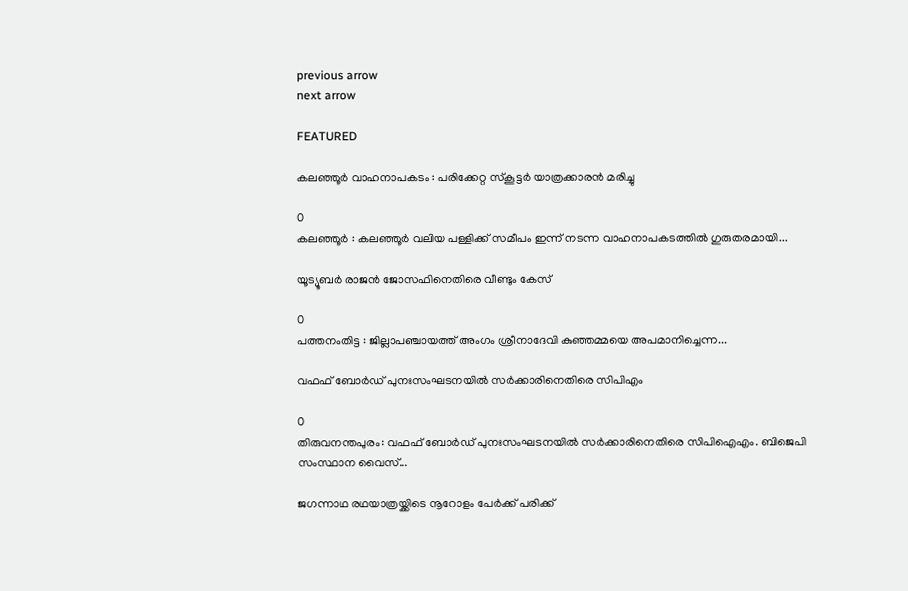previous arrow
next arrow

FEATURED

കലഞ്ഞൂര്‍ വാഹനാപകടം : പരിക്കേറ്റ സ്കൂട്ടര്‍ യാത്രക്കാരന്‍ മരിച്ചു

0
കലഞ്ഞൂര്‍ : കലഞ്ഞൂര്‍ വലിയ പള്ളിക്ക് സമീപം ഇന്ന് നടന്ന വാഹനാപകടത്തില്‍ ഗുരുതരമായി...

യൂട്യൂബർ രാജൻ ജോസഫിനെതിരെ വീണ്ടും കേസ്

0
പത്തനംതിട്ട : ജില്ലാപഞ്ചായത്ത് അംഗം ശ്രീനാദേവി കുഞ്ഞമ്മയെ അപമാനിച്ചെന്ന...

വഫഫ് ബോർഡ് പുനഃസംഘടനയിൽ സർക്കാരിനെതിരെ സിപിഎം

0
തിരുവനന്തപുരം: വഫഫ് ബോർഡ് പുനഃസംഘടനയിൽ സർക്കാരിനെതിരെ സിപിഐഎം. ബിജെപി സംസ്ഥാന വൈസ്...

ജഗന്നാഥ രഥയാത്രയ്ക്കിടെ നൂറോളം പേർക്ക് പരിക്ക്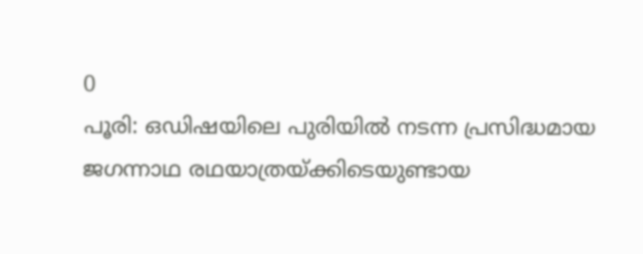0
പൂരി: ഒഡിഷയിലെ പുരിയിൽ നടന്ന പ്രസിദ്ധമായ ജഗന്നാഥ രഥയാത്രയ്ക്കിടെയുണ്ടായ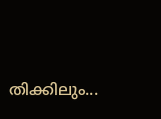തിക്കിലും...